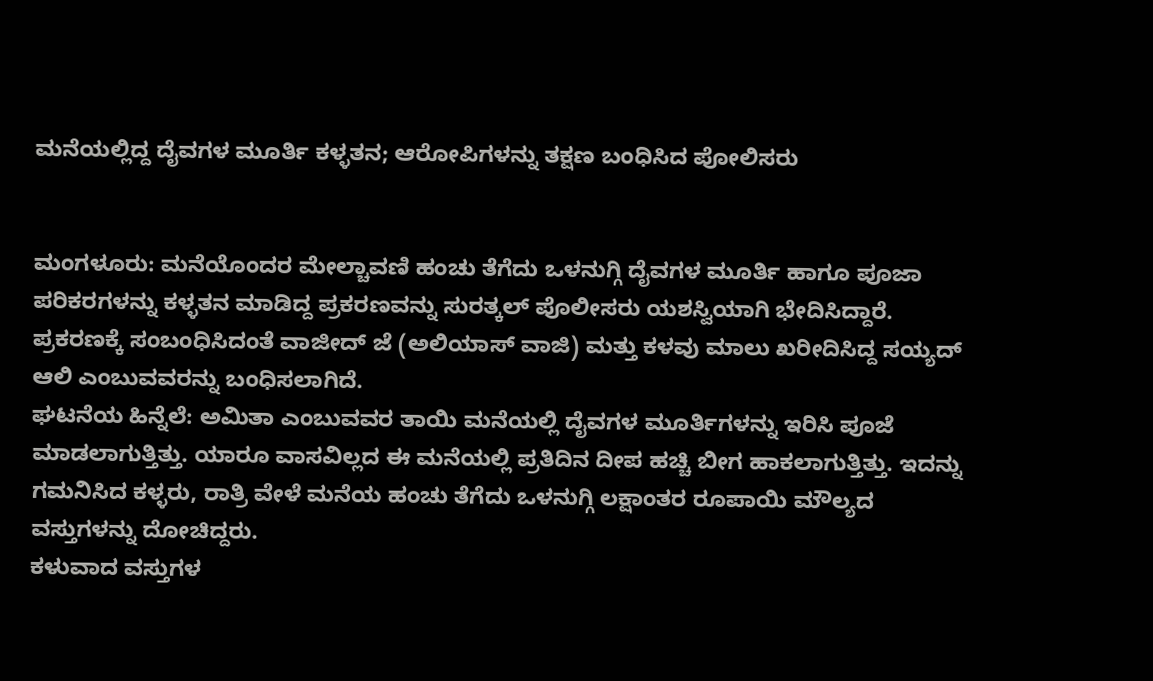ಮನೆಯಲ್ಲಿದ್ದ ದೈವಗಳ ಮೂರ್ತಿ ಕಳ್ಳತನ; ಆರೋಪಿಗಳನ್ನು ತಕ್ಷಣ ಬಂಧಿಸಿದ ಪೋಲಿಸರು


ಮಂಗಳೂರು: ಮನೆಯೊಂದರ ಮೇಲ್ಚಾವಣಿ ಹಂಚು ತೆಗೆದು ಒಳನುಗ್ಗಿ ದೈವಗಳ ಮೂರ್ತಿ ಹಾಗೂ ಪೂಜಾ ಪರಿಕರಗಳನ್ನು ಕಳ್ಳತನ ಮಾಡಿದ್ದ ಪ್ರಕರಣವನ್ನು ಸುರತ್ಕಲ್ ಪೊಲೀಸರು ಯಶಸ್ವಿಯಾಗಿ ಭೇದಿಸಿದ್ದಾರೆ. ಪ್ರಕರಣಕ್ಕೆ ಸಂಬಂಧಿಸಿದಂತೆ ವಾಜೀದ್ ಜೆ (ಅಲಿಯಾಸ್ ವಾಜಿ) ಮತ್ತು ಕಳವು ಮಾಲು ಖರೀದಿಸಿದ್ದ ಸಯ್ಯದ್ ಆಲಿ ಎಂಬುವವರನ್ನು ಬಂಧಿಸಲಾಗಿದೆ.
ಘಟನೆಯ ಹಿನ್ನೆಲೆ: ಅಮಿತಾ ಎಂಬುವವರ ತಾಯಿ ಮನೆಯಲ್ಲಿ ದೈವಗಳ ಮೂರ್ತಿಗಳನ್ನು ಇರಿಸಿ ಪೂಜೆ ಮಾಡಲಾಗುತ್ತಿತ್ತು. ಯಾರೂ ವಾಸವಿಲ್ಲದ ಈ ಮನೆಯಲ್ಲಿ ಪ್ರತಿದಿನ ದೀಪ ಹಚ್ಚಿ ಬೀಗ ಹಾಕಲಾಗುತ್ತಿತ್ತು. ಇದನ್ನು ಗಮನಿಸಿದ ಕಳ್ಳರು, ರಾತ್ರಿ ವೇಳೆ ಮನೆಯ ಹಂಚು ತೆಗೆದು ಒಳನುಗ್ಗಿ ಲಕ್ಷಾಂತರ ರೂಪಾಯಿ ಮೌಲ್ಯದ ವಸ್ತುಗಳನ್ನು ದೋಚಿದ್ದರು.
ಕಳುವಾದ ವಸ್ತುಗಳ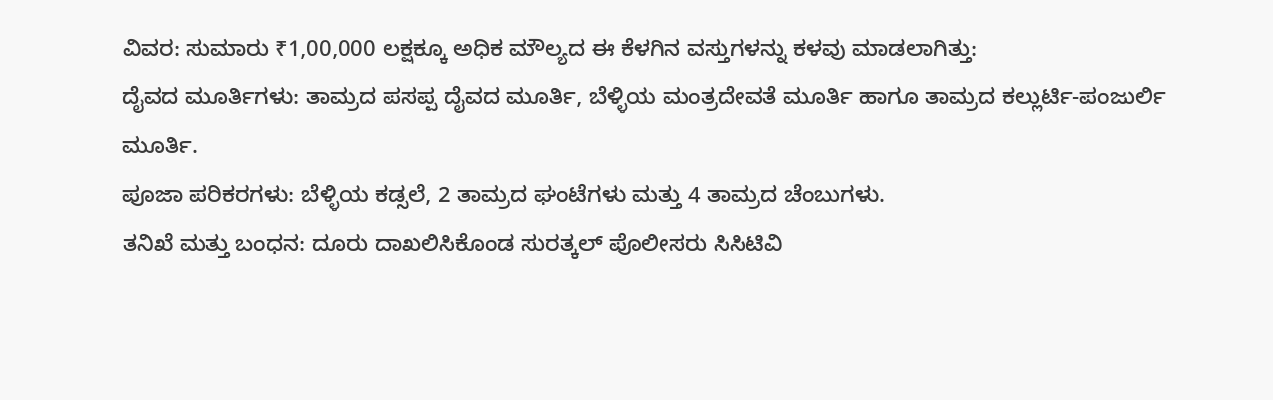ವಿವರ: ಸುಮಾರು ₹1,00,000 ಲಕ್ಷಕ್ಕೂ ಅಧಿಕ ಮೌಲ್ಯದ ಈ ಕೆಳಗಿನ ವಸ್ತುಗಳನ್ನು ಕಳವು ಮಾಡಲಾಗಿತ್ತು:
ದೈವದ ಮೂರ್ತಿಗಳು: ತಾಮ್ರದ ಪಸಪ್ಪ ದೈವದ ಮೂರ್ತಿ, ಬೆಳ್ಳಿಯ ಮಂತ್ರದೇವತೆ ಮೂರ್ತಿ ಹಾಗೂ ತಾಮ್ರದ ಕಲ್ಲುರ್ಟಿ-ಪಂಜುರ್ಲಿ ಮೂರ್ತಿ.
ಪೂಜಾ ಪರಿಕರಗಳು: ಬೆಳ್ಳಿಯ ಕಡ್ಸಲೆ, 2 ತಾಮ್ರದ ಘಂಟೆಗಳು ಮತ್ತು 4 ತಾಮ್ರದ ಚೆಂಬುಗಳು.
ತನಿಖೆ ಮತ್ತು ಬಂಧನ: ದೂರು ದಾಖಲಿಸಿಕೊಂಡ ಸುರತ್ಕಲ್ ಪೊಲೀಸರು ಸಿಸಿಟಿವಿ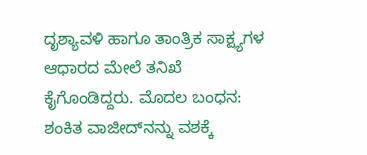ದೃಶ್ಯಾವಳಿ ಹಾಗೂ ತಾಂತ್ರಿಕ ಸಾಕ್ಷ್ಯಗಳ ಆಧಾರದ ಮೇಲೆ ತನಿಖೆ ಕೈಗೊಂಡಿದ್ದರು. ಮೊದಲ ಬಂಧನ: ಶಂಕಿತ ವಾಜೀದ್‌ನನ್ನು ವಶಕ್ಕೆ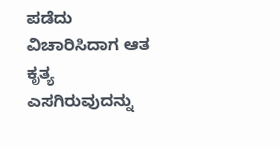ಪಡೆದು ವಿಚಾರಿಸಿದಾಗ ಆತ ಕೃತ್ಯ ಎಸಗಿರುವುದನ್ನು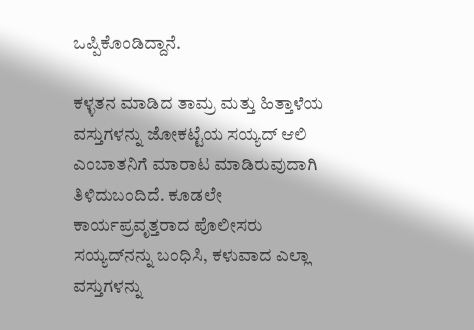ಒಪ್ಪಿಕೊಂಡಿದ್ದಾನೆ.

ಕಳ್ಳತನ ಮಾಡಿದ ತಾಮ್ರ ಮತ್ತು ಹಿತ್ತಾಳೆಯ ವಸ್ತುಗಳನ್ನು ಜೋಕಟ್ಟೆಯ ಸಯ್ಯದ್ ಆಲಿ ಎಂಬಾತನಿಗೆ ಮಾರಾಟ ಮಾಡಿರುವುದಾಗಿ ತಿಳಿದುಬಂದಿದೆ. ಕೂಡಲೇ ಕಾರ್ಯಪ್ರವೃತ್ತರಾದ ಪೊಲೀಸರು ಸಯ್ಯದ್‌ನನ್ನು ಬಂಧಿಸಿ, ಕಳುವಾದ ಎಲ್ಲಾ ವಸ್ತುಗಳನ್ನು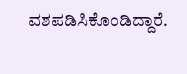ವಶಪಡಿಸಿಕೊಂಡಿದ್ದಾರೆ.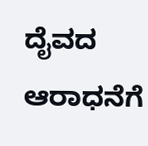ದೈವದ ಆರಾಧನೆಗೆ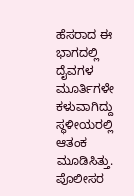ಹೆಸರಾದ ಈ ಭಾಗದಲ್ಲಿ ದೈವಗಳ ಮೂರ್ತಿಗಳೇ ಕಳುವಾಗಿದ್ದು ಸ್ಥಳೀಯರಲ್ಲಿ ಆತಂಕ ಮೂಡಿಸಿತ್ತು. ಪೊಲೀಸರ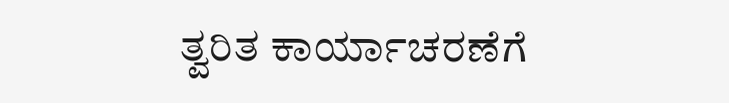ತ್ವರಿತ ಕಾರ್ಯಾಚರಣೆಗೆ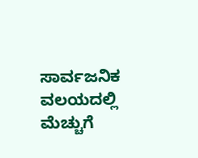ಸಾರ್ವಜನಿಕ ವಲಯದಲ್ಲಿ ಮೆಚ್ಚುಗೆ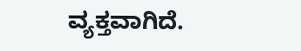ವ್ಯಕ್ತವಾಗಿದೆ.